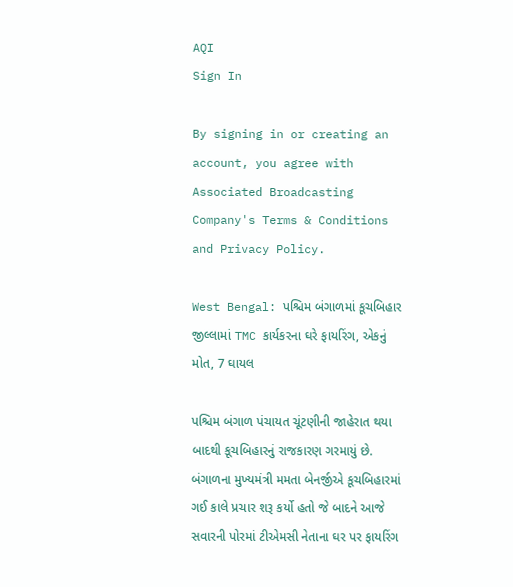AQI
Sign In

By signing in or creating an account, you agree with Associated Broadcasting Company's Terms & Conditions and Privacy Policy.

West Bengal: પશ્ચિમ બંગાળમાં કૂચબિહાર જીલ્લામાં TMC કાર્યકરના ઘરે ફાયરિંગ, એકનું મોત, 7 ઘાયલ

પશ્ચિમ બંગાળ પંચાયત ચૂંટણીની જાહેરાત થયા બાદથી કૂચબિહારનું રાજકારણ ગરમાયું છે. બંગાળના મુખ્યમંત્રી મમતા બેનર્જીએ કૂચબિહારમાં ગઈ કાલે પ્રચાર શરૂ કર્યો હતો જે બાદને આજે સવારની પોરમાં ટીએમસી નેતાના ઘર પર ફાયરિંગ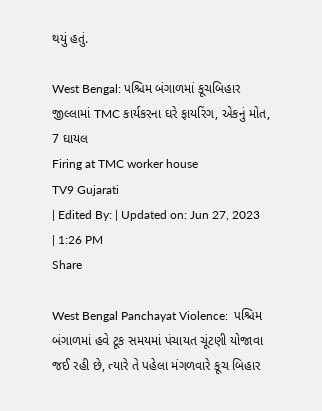થયું હતું.

West Bengal: પશ્ચિમ બંગાળમાં કૂચબિહાર જીલ્લામાં TMC કાર્યકરના ઘરે ફાયરિંગ, એકનું મોત, 7 ઘાયલ
Firing at TMC worker house
TV9 Gujarati
| Edited By: | Updated on: Jun 27, 2023 | 1:26 PM
Share

West Bengal Panchayat Violence:  પશ્ચિમ બંગાળમાં હવે ટૂક સમયમાં પંચાયત ચૂંટણી યોજાવા જઈ રહી છે, ત્યારે તે પહેલા મંગળવારે કૂચ બિહાર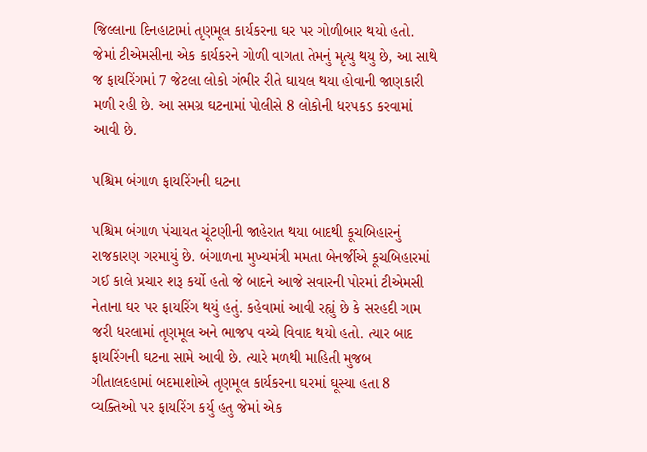જિલ્લાના દિનહાટામાં તૃણમૂલ કાર્યકરના ઘર પર ગોળીબાર થયો હતો. જેમાં ટીએમસીના એક કાર્યકરને ગોળી વાગતા તેમનું મૃત્યુ થયુ છે, આ સાથે જ ફાયરિંગમાં 7 જેટલા લોકો ગંભીર રીતે ઘાયલ થયા હોવાની જાણકારી મળી રહી છે. આ સમગ્ર ઘટનામાં પોલીસે 8 લોકોની ધરપકડ કરવામાં આવી છે.

પશ્ચિમ બંગાળ ફાયરિંગની ઘટના

પશ્ચિમ બંગાળ પંચાયત ચૂંટણીની જાહેરાત થયા બાદથી કૂચબિહારનું રાજકારણ ગરમાયું છે. બંગાળના મુખ્યમંત્રી મમતા બેનર્જીએ કૂચબિહારમાં ગઈ કાલે પ્રચાર શરૂ કર્યો હતો જે બાદને આજે સવારની પોરમાં ટીએમસી નેતાના ઘર પર ફાયરિંગ થયું હતું. કહેવામાં આવી રહ્યું છે કે સરહદી ગામ જરી ધરલામાં તૃણમૂલ અને ભાજપ વચ્ચે વિવાદ થયો હતો. ત્યાર બાદ ફાયરિંગની ઘટના સામે આવી છે. ત્યારે મળથી માહિતી મુજબ ગીતાલદહામાં બદમાશોએ તૃણમૂલ કાર્યકરના ઘરમાં ઘૂસ્યા હતા 8 વ્યક્તિઓ પર ફાયરિંગ કર્યુ હતુ જેમાં એક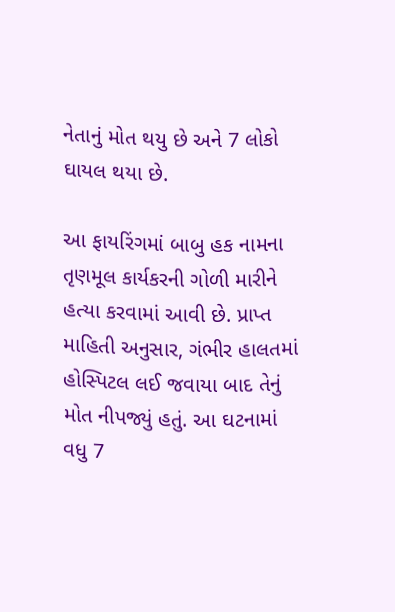નેતાનું મોત થયુ છે અને 7 લોકો ઘાયલ થયા છે.

આ ફાયરિંગમાં બાબુ હક નામના તૃણમૂલ કાર્યકરની ગોળી મારીને હત્યા કરવામાં આવી છે. પ્રાપ્ત માહિતી અનુસાર, ગંભીર હાલતમાં હોસ્પિટલ લઈ જવાયા બાદ તેનું મોત નીપજ્યું હતું. આ ઘટનામાં વધુ 7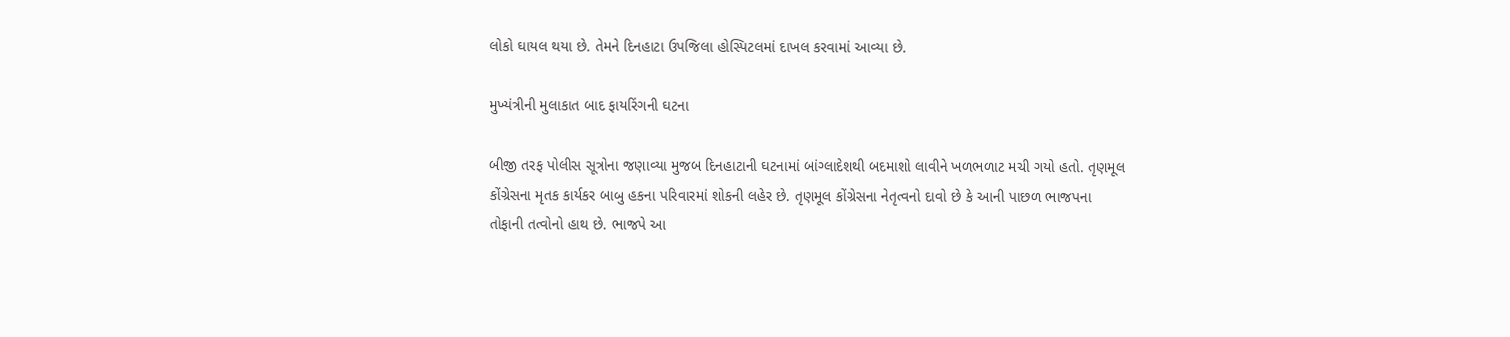લોકો ઘાયલ થયા છે. તેમને દિનહાટા ઉપજિલા હોસ્પિટલમાં દાખલ કરવામાં આવ્યા છે.

મુખ્યંત્રીની મુલાકાત બાદ ફાયરિંગની ઘટના

બીજી તરફ પોલીસ સૂત્રોના જણાવ્યા મુજબ દિનહાટાની ઘટનામાં બાંગ્લાદેશથી બદમાશો લાવીને ખળભળાટ મચી ગયો હતો. તૃણમૂલ કોંગ્રેસના મૃતક કાર્યકર બાબુ હકના પરિવારમાં શોકની લહેર છે. તૃણમૂલ કોંગ્રેસના નેતૃત્વનો દાવો છે કે આની પાછળ ભાજપના તોફાની તત્વોનો હાથ છે. ભાજપે આ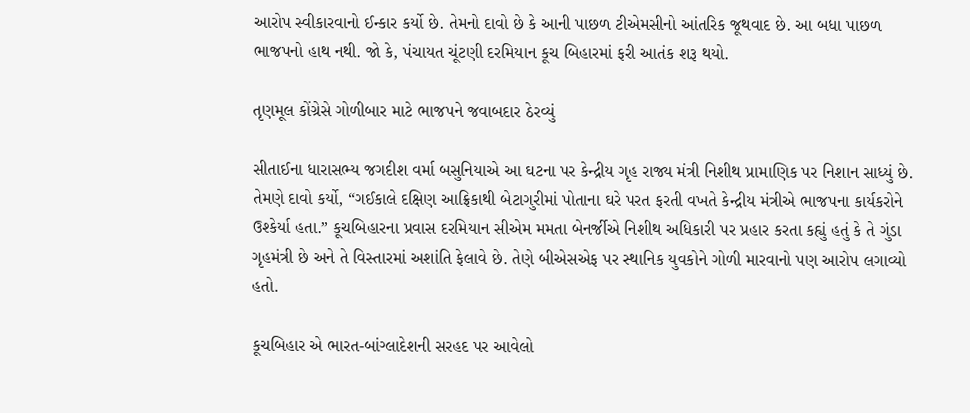આરોપ સ્વીકારવાનો ઈન્કાર કર્યો છે. તેમનો દાવો છે કે આની પાછળ ટીએમસીનો આંતરિક જૂથવાદ છે. આ બધા પાછળ ભાજપનો હાથ નથી. જો કે, પંચાયત ચૂંટણી દરમિયાન કૂચ બિહારમાં ફરી આતંક શરૂ થયો.

તૃણમૂલ કોંગ્રેસે ગોળીબાર માટે ભાજપને જવાબદાર ઠેરવ્યું

સીતાઈના ધારાસભ્ય જગદીશ વર્મા બસુનિયાએ આ ઘટના પર કેન્દ્રીય ગૃહ રાજ્ય મંત્રી નિશીથ પ્રામાણિક પર નિશાન સાધ્યું છે. તેમણે દાવો કર્યો, “ગઈકાલે દક્ષિણ આફ્રિકાથી બેટાગુરીમાં પોતાના ઘરે પરત ફરતી વખતે કેન્દ્રીય મંત્રીએ ભાજપના કાર્યકરોને ઉશ્કેર્યા હતા.” કૂચબિહારના પ્રવાસ દરમિયાન સીએમ મમતા બેનર્જીએ નિશીથ અધિકારી પર પ્રહાર કરતા કહ્યું હતું કે તે ગુંડા ગૃહમંત્રી છે અને તે વિસ્તારમાં અશાંતિ ફેલાવે છે. તેણે બીએસએફ પર સ્થાનિક યુવકોને ગોળી મારવાનો પણ આરોપ લગાવ્યો હતો.

કૂચબિહાર એ ભારત-બાંગ્લાદેશની સરહદ પર આવેલો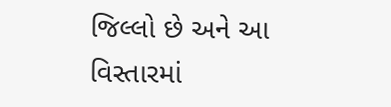જિલ્લો છે અને આ વિસ્તારમાં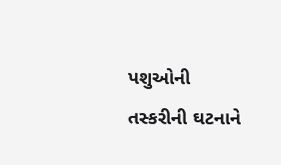પશુઓની તસ્કરીની ઘટનાને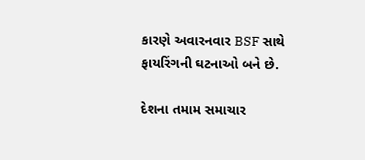કારણે અવારનવાર BSF સાથે ફાયરિંગની ઘટનાઓ બને છે.

દેશના તમામ સમાચાર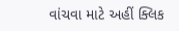વાંચવા માટે અહીં ક્લિક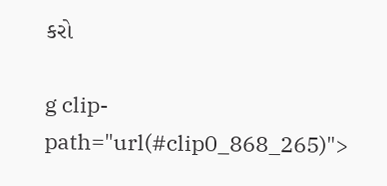કરો

g clip-path="url(#clip0_868_265)">